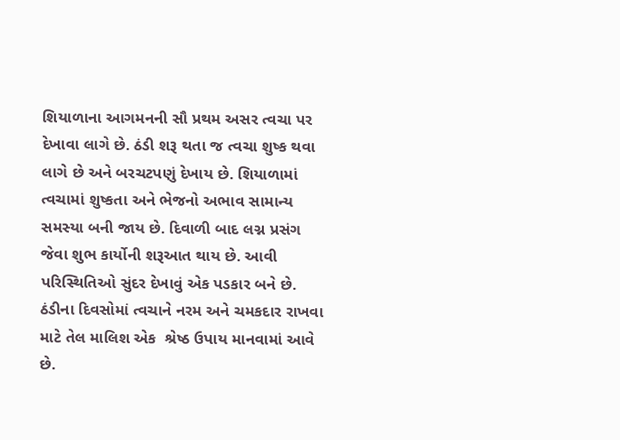શિયાળાના આગમનની સૌ પ્રથમ અસર ત્વચા પર દેખાવા લાગે છે. ઠંડી શરૂ થતા જ ત્વચા શુષ્ક થવા લાગે છે અને બરચટપણું દેખાય છે. શિયાળામાં ત્વચામાં શુષ્કતા અને ભેજનો અભાવ સામાન્ય સમસ્યા બની જાય છે. દિવાળી બાદ લગ્ન પ્રસંગ જેવા શુભ કાર્યોની શરૂઆત થાય છે. આવી પરિસ્થિતિઓ સુંદર દેખાવું એક પડકાર બને છે. ઠંડીના દિવસોમાં ત્વચાને નરમ અને ચમકદાર રાખવા માટે તેલ માલિશ એક  શ્રેષ્ઠ ઉપાય માનવામાં આવે છે.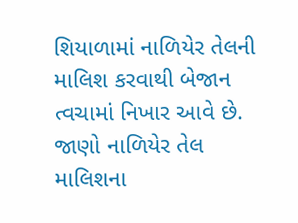શિયાળામાં નાળિયેર તેલની માલિશ કરવાથી બેજાન ત્વચામાં નિખાર આવે છે. જાણો નાળિયેર તેલ માલિશના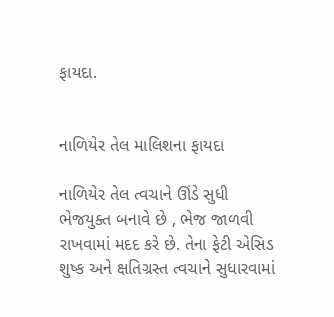ફાયદા.


નાળિયેર તેલ માલિશના ફાયદા

નાળિયેર તેલ ત્વચાને ઊંડે સુધી ભેજયુક્ત બનાવે છે , ભેજ જાળવી રાખવામાં મદદ કરે છે. તેના ફેટી એસિડ શુષ્ક અને ક્ષતિગ્રસ્ત ત્વચાને સુધારવામાં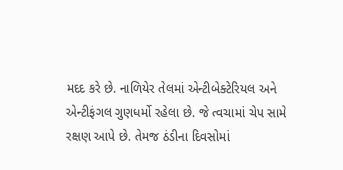મદદ કરે છે. નાળિયેર તેલમાં એન્ટીબેક્ટેરિયલ અને એન્ટીફંગલ ગુણધર્મો રહેલા છે. જે ત્વચામાં ચેપ સામે રક્ષણ આપે છે. તેમજ ઠંડીના દિવસોમાં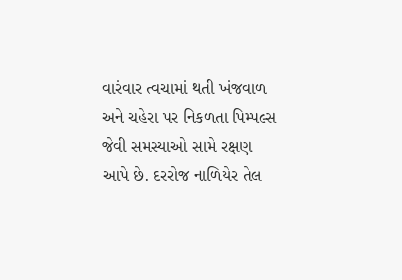વારંવાર ત્વચામાં થતી ખંજવાળ અને ચહેરા પર નિકળતા પિમ્પલ્સ જેવી સમસ્યાઓ સામે રક્ષણ આપે છે. દરરોજ નાળિયેર તેલ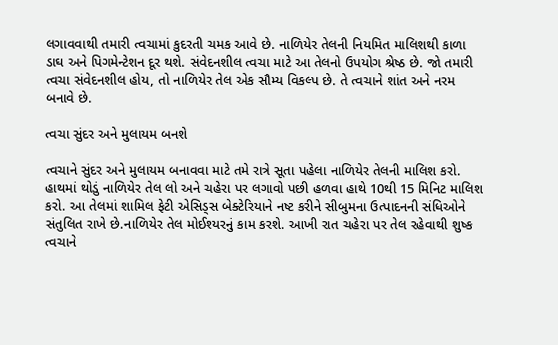લગાવવાથી તમારી ત્વચામાં કુદરતી ચમક આવે છે. નાળિયેર તેલની નિયમિત માલિશથી કાળા ડાઘ અને પિગમેન્ટેશન દૂર થશે. સંવેદનશીલ ત્વચા માટે આ તેલનો ઉપયોગ શ્રેષ્ઠ છે. જો તમારી ત્વચા સંવેદનશીલ હોય, તો નાળિયેર તેલ એક સૌમ્ય વિકલ્પ છે. તે ત્વચાને શાંત અને નરમ બનાવે છે.

ત્વચા સુંદર અને મુલાયમ બનશે

ત્વચાને સુંદર અને મુલાયમ બનાવવા માટે તમે રાત્રે સૂતા પહેલા નાળિયેર તેલની માલિશ કરો. હાથમાં થોડું નાળિયેર તેલ લો અને ચહેરા પર લગાવો પછી હળવા હાથે 10થી 15 મિનિટ માલિશ કરો. આ તેલમાં શામિલ ફેટી એસિડ્સ બેક્ટેરિયાને નષ્ટ કરીને સીબુમના ઉત્પાદનની સંધિઓને સંતુલિત રાખે છે.નાળિયેર તેલ મોઈશ્યરનું કામ કરશે. આખી રાત ચહેરા પર તેલ રહેવાથી શુષ્ક ત્વચાને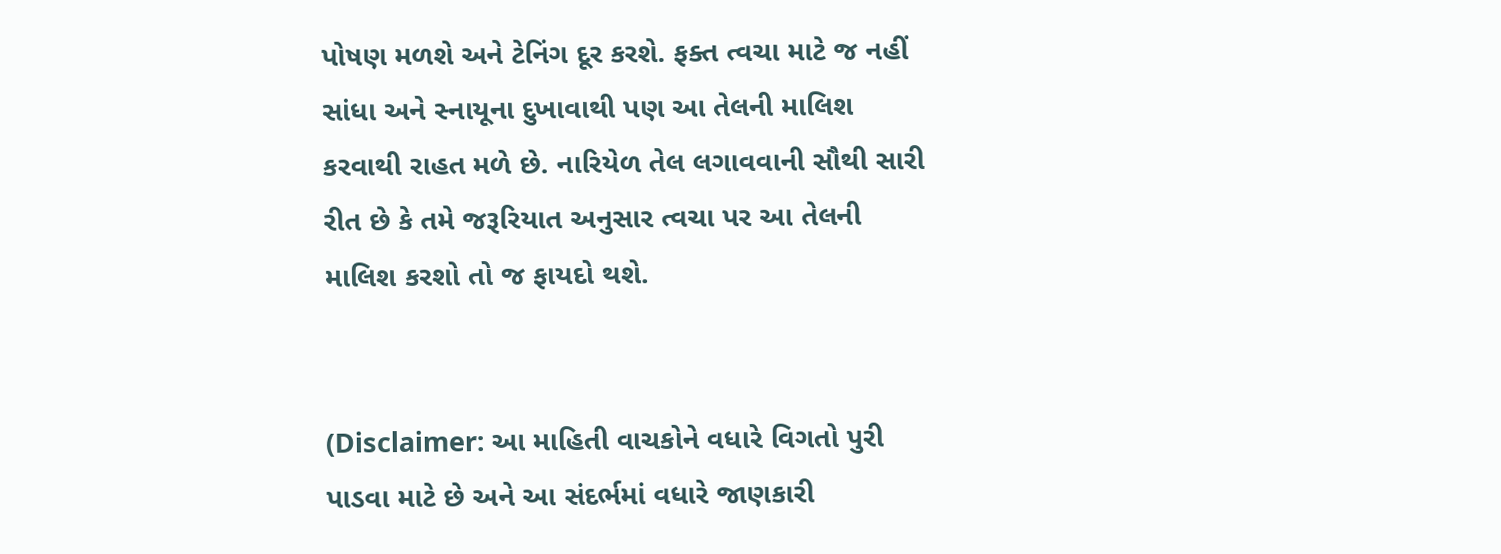પોષણ મળશે અને ટેનિંગ દૂર કરશે. ફક્ત ત્વચા માટે જ નહીં સાંધા અને સ્નાયૂના દુખાવાથી પણ આ તેલની માલિશ કરવાથી રાહત મળે છે. નારિયેળ તેલ લગાવવાની સૌથી સારી રીત છે કે તમે જરૂરિયાત અનુસાર ત્વચા પર આ તેલની માલિશ કરશો તો જ ફાયદો થશે.


(Disclaimer: આ માહિતી વાચકોને વધારે વિગતો પુરી પાડવા માટે છે અને આ સંદર્ભમાં વધારે જાણકારી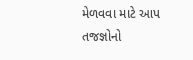મેળવવા માટે આપ તજજ્ઞોનો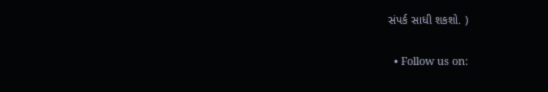સંપર્ક સાધી શકશો. )

  • Follow us on: